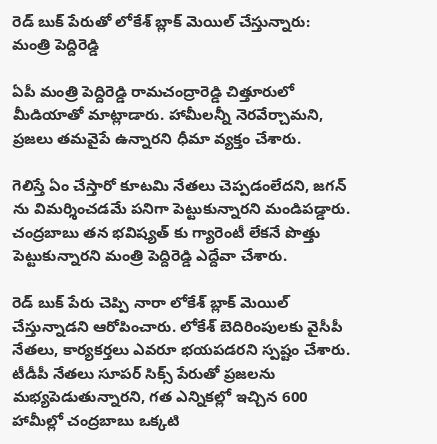రెడ్ బుక్ పేరుతో లోకేశ్ బ్లాక్ మెయిల్ చేస్తున్నారు: మంత్రి పెద్దిరెడ్డి

ఏపీ మంత్రి పెద్దిరెడ్డి రామచంద్రారెడ్డి చిత్తూరులో మీడియాతో మాట్లాడారు. హామీలన్నీ నెరవేర్చామని, ప్రజలు తమవైపే ఉన్నారని ధీమా వ్యక్తం చేశారు.

గెలిస్తే ఏం చేస్తారో కూటమి నేతలు చెప్పడంలేదని, జగన్ ను విమర్శించడమే పనిగా పెట్టుకున్నారని మండిపడ్డారు. చంద్రబాబు తన భవిష్యత్ కు గ్యారెంటీ లేకనే పొత్తు పెట్టుకున్నారని మంత్రి పెద్దిరెడ్డి ఎద్దేవా చేశారు.

రెడ్ బుక్ పేరు చెప్పి నారా లోకేశ్ బ్లాక్ మెయిల్ చేస్తున్నాడని ఆరోపించారు. లోకేశ్ బెదిరింపులకు వైసీపీ నేతలు, కార్యకర్తలు ఎవరూ భయపడరని స్పష్టం చేశారు. టీడీపీ నేతలు సూపర్ సిక్స్ పేరుతో ప్రజలను మభ్యపెడుతున్నారని, గత ఎన్నికల్లో ఇచ్చిన 600 హామీల్లో చంద్రబాబు ఒక్కటి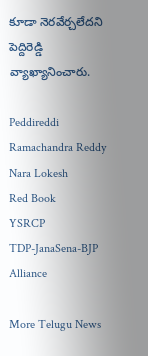కూడా నెరవేర్చలేదని పెద్దిరెడ్డి వ్యాఖ్యానించారు.

Peddireddi Ramachandra Reddy
Nara Lokesh
Red Book
YSRCP
TDP-JanaSena-BJP Alliance

More Telugu News